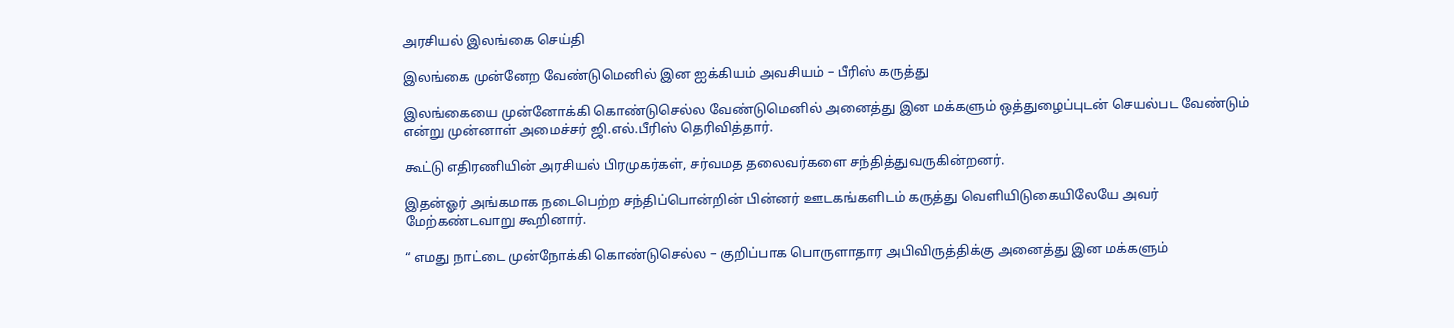அரசியல் இலங்கை செய்தி

இலங்கை முன்னேற வேண்டுமெனில் இன ஐக்கியம் அவசியம் – பீரிஸ் கருத்து

இலங்கையை முன்னோக்கி கொண்டுசெல்ல வேண்டுமெனில் அனைத்து இன மக்களும் ஒத்துழைப்புடன் செயல்பட வேண்டும் என்று முன்னாள் அமைச்சர் ஜி.எல்.பீரிஸ் தெரிவித்தார்.

கூட்டு எதிரணியின் அரசியல் பிரமுகர்கள், சர்வமத தலைவர்களை சந்தித்துவருகின்றனர்.

இதன்ஓர் அங்கமாக நடைபெற்ற சந்திப்பொன்றின் பின்னர் ஊடகங்களிடம் கருத்து வெளியிடுகையிலேயே அவர் மேற்கண்டவாறு கூறினார்.

“ எமது நாட்டை முன்நோக்கி கொண்டுசெல்ல – குறிப்பாக பொருளாதார அபிவிருத்திக்கு அனைத்து இன மக்களும்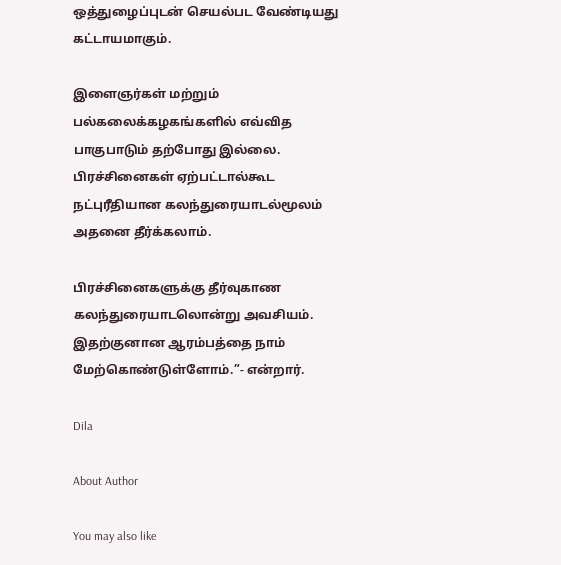ஒத்துழைப்புடன் செயல்பட வேண்டியது கட்டாயமாகும்.

இளைஞர்கள் மற்றும் பல்கலைக்கழகங்களில் எவ்வித பாகுபாடும் தற்போது இல்லை. பிரச்சினைகள் ஏற்பட்டால்கூட நட்புரீதியான கலந்துரையாடல்மூலம் அதனை தீர்க்கலாம்.

பிரச்சினைகளுக்கு தீர்வுகாண கலந்துரையாடலொன்று அவசியம். இதற்குனான ஆரம்பத்தை நாம் மேற்கொண்டுள்ளோம்.”- என்றார்.

Dila

About Author

You may also like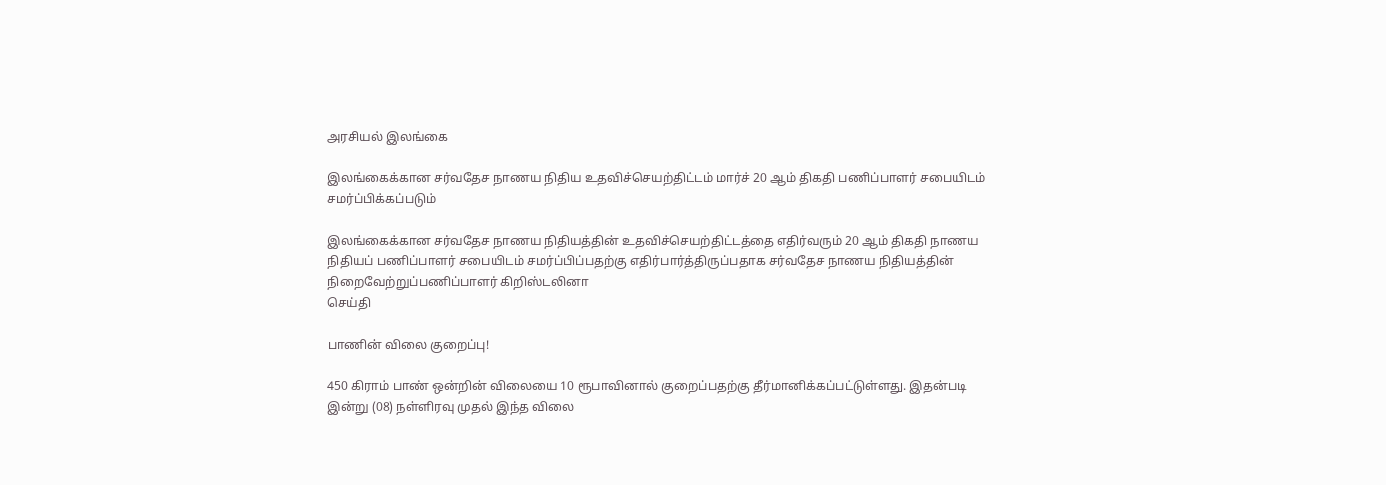அரசியல் இலங்கை

இலங்கைக்கான சர்வதேச நாணய நிதிய உதவிச்செயற்திட்டம் மார்ச் 20 ஆம் திகதி பணிப்பாளர் சபையிடம் சமர்ப்பிக்கப்படும்

இலங்கைக்கான சர்வதேச நாணய நிதியத்தின் உதவிச்செயற்திட்டத்தை எதிர்வரும் 20 ஆம் திகதி நாணய நிதியப் பணிப்பாளர் சபையிடம் சமர்ப்பிப்பதற்கு எதிர்பார்த்திருப்பதாக சர்வதேச நாணய நிதியத்தின் நிறைவேற்றுப்பணிப்பாளர் கிறிஸ்டலினா
செய்தி

பாணின் விலை குறைப்பு!

450 கிராம் பாண் ஒன்றின் விலையை 10 ரூபாவினால் குறைப்பதற்கு தீர்மானிக்கப்பட்டுள்ளது. இதன்படி   இன்று (08) நள்ளிரவு முதல் இந்த விலை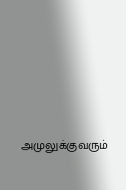அமுலுக்குவரும்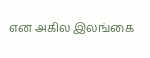என அகில இலங்கை